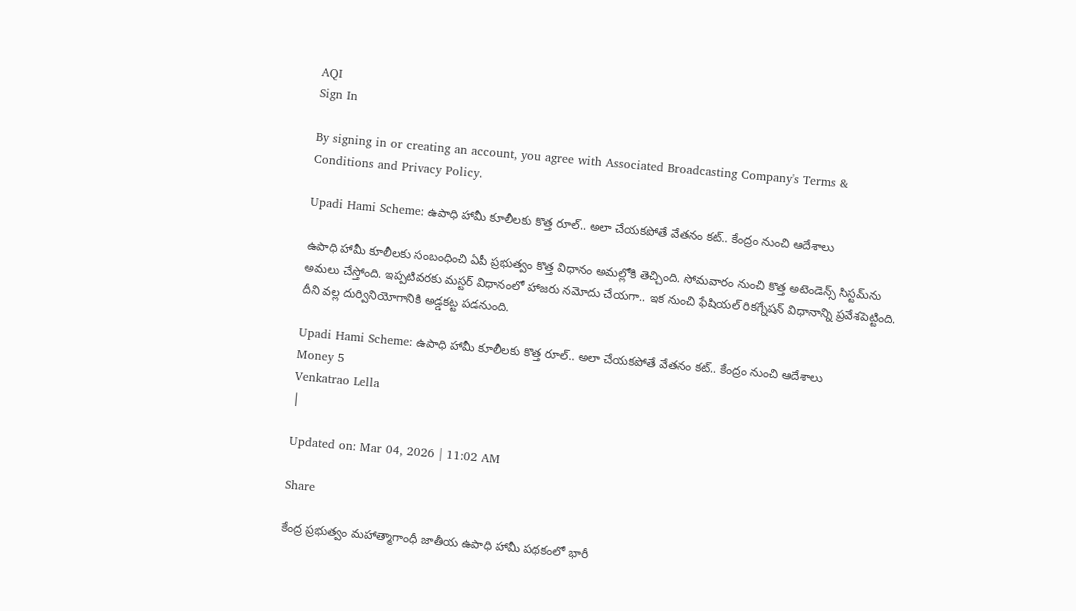AQI
Sign In

By signing in or creating an account, you agree with Associated Broadcasting Company's Terms & Conditions and Privacy Policy.

Upadi Hami Scheme: ఉపాధి హామీ కూలీలకు కొత్త రూల్.. అలా చేయకపోతే వేతనం కట్.. కేంద్రం నుంచి ఆదేశాలు

ఉపాధి హామీ కూలీలకు సంబంధించి ఏపీ ప్రభుత్వం కొత్త విధానం అమల్లోకి తెచ్చింది. సోమవారం నుంచి కొత్త అటెండెన్స్ సిస్టమ్‌ను అమలు చేస్తోంది. ఇప్పటివరకు మస్టర్ విధానంలో హాజరు నమోదు చేయగా.. ఇక నుంచి ఫేషియల్ రికగ్నేషన్ విధానాన్ని ప్రవేశపెట్టింది. దీని వల్ల దుర్వినియోగానికి అడ్డకట్ట పడనుంది.

Upadi Hami Scheme: ఉపాధి హామీ కూలీలకు కొత్త రూల్.. అలా చేయకపోతే వేతనం కట్.. కేంద్రం నుంచి ఆదేశాలు
Money 5
Venkatrao Lella
|

Updated on: Mar 04, 2026 | 11:02 AM

Share

కేంద్ర ప్రభుత్వం మహాత్మాగాంధీ జాతీయ ఉపాధి హామీ పథకంలో భారీ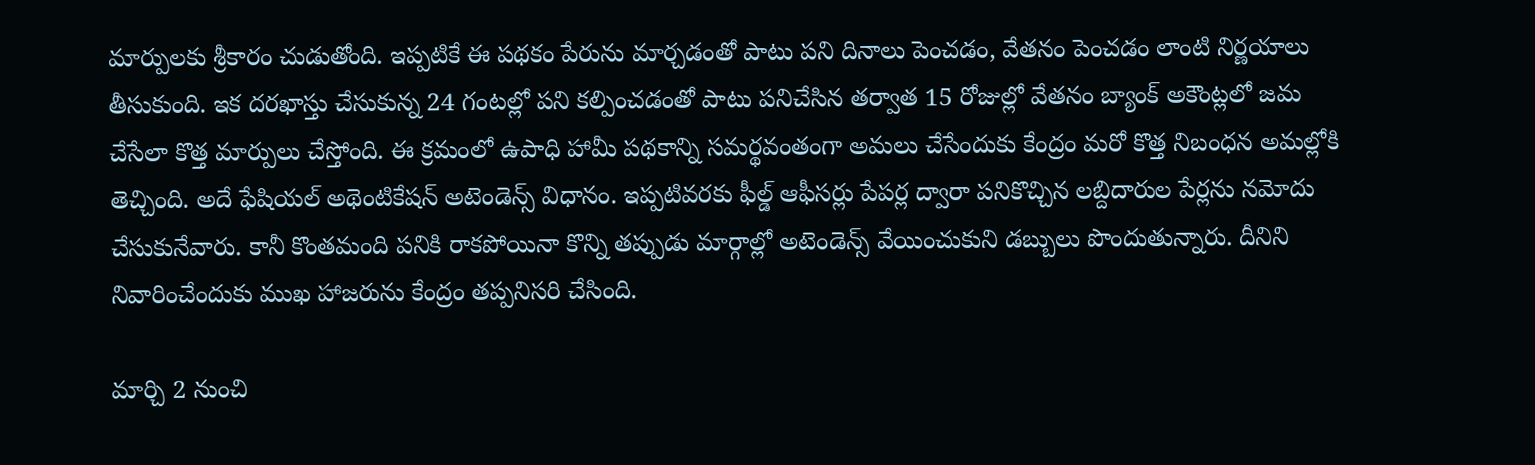మార్పులకు శ్రీకారం చుడుతోంది. ఇప్పటికే ఈ పథకం పేరును మార్చడంతో పాటు పని దినాలు పెంచడం, వేతనం పెంచడం లాంటి నిర్ణయాలు తీసుకుంది. ఇక దరఖాస్తు చేసుకున్న 24 గంటల్లో పని కల్పించడంతో పాటు పనిచేసిన తర్వాత 15 రోజుల్లో వేతనం బ్యాంక్ అకౌంట్లలో జమ చేసేలా కొత్త మార్పులు చేస్తోంది. ఈ క్రమంలో ఉపాధి హామీ పథకాన్ని సమర్థవంతంగా అమలు చేసేందుకు కేంద్రం మరో కొత్త నిబంధన అమల్లోకి తెచ్చింది. అదే ఫేషియల్ అథెంటికేషన్ అటెండెన్స్ విధానం. ఇప్పటివరకు ఫీల్డ్ ఆఫీసర్లు పేపర్ల ద్వారా పనికొచ్చిన లబ్దిదారుల పేర్లను నమోదు చేసుకునేవారు. కానీ కొంతమంది పనికి రాకపోయినా కొన్ని తప్పుడు మార్గాల్లో అటెండెన్స్ వేయించుకుని డబ్బులు పొందుతున్నారు. దీనిని నివారించేందుకు ముఖ హాజరును కేంద్రం తప్పనిసరి చేసింది.

మార్చి 2 నుంచి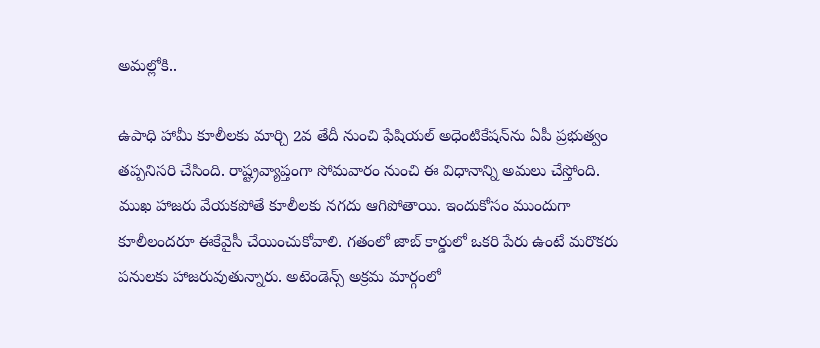అమల్లోకి..

ఉపాధి హామీ కూలీలకు మార్చి 2వ తేదీ నుంచి ఫేషియల్ అధెంటికేషన్‌ను ఏపీ ప్రభుత్వం తప్పనిసరి చేసింది. రాష్ట్రవ్యాప్తంగా సోమవారం నుంచి ఈ విధానాన్ని అమలు చేస్తోంది. ముఖ హాజరు వేయకపోతే కూలీలకు నగదు ఆగిపోతాయి. ఇందుకోసం ముందుగా కూలీలందరూ ఈకేవైసీ చేయించుకోవాలి. గతంలో జాబ్ కార్డులో ఒకరి పేరు ఉంటే మరొకరు పనులకు హాజరువుతున్నారు. అటెండెన్స్ అక్రమ మార్గంలో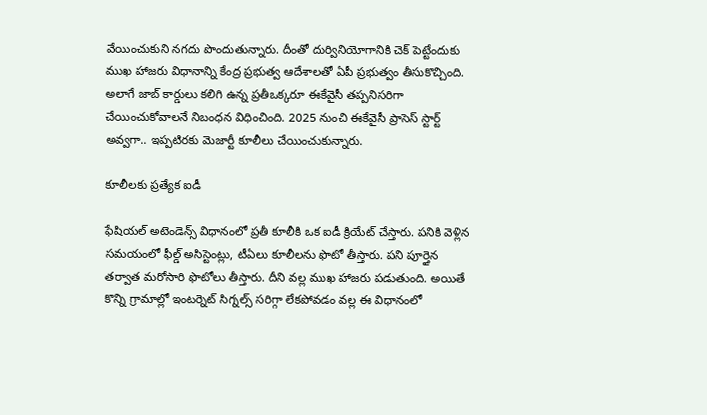వేయించుకుని నగదు పొందుతున్నారు. దీంతో దుర్వినియోగానికి చెక్ పెట్టేందుకు ముఖ హాజరు విధానాన్ని కేంద్ర ప్రభుత్వ ఆదేశాలతో ఏపీ ప్రభుత్వం తీసుకొచ్చింది. అలాగే జాబ్ కార్డులు కలిగి ఉన్న ప్రతీఒక్కరూ ఈకేవైసీ తప్పనిసరిగా చేయించుకోవాలనే నిబంధన విధించింది. 2025 నుంచి ఈకేవైసీ ప్రాసెస్ స్టార్ట్ అవ్వగా.. ఇప్పటిరకు మెజార్టీ కూలీలు చేయించుకున్నారు.

కూలీలకు ప్రత్యేక ఐడీ

ఫేషియల్ అటెండెన్స్ విధానంలో ప్రతీ కూలీకి ఒక ఐడీ క్రియేట్ చేస్తారు. పనికి వెళ్లిన సమయంలో ఫీల్డ్ అసిస్టెంట్లు, టీఏలు కూలీలను ఫొటో తీస్తారు. పని పూర్తైన తర్వాత మరోసారి ఫొటోలు తీస్తారు. దీని వల్ల ముఖ హాజరు పడుతుంది. అయితే కొన్ని గ్రామాల్లో ఇంటర్నెట్ సిగ్నల్స్ సరిగ్గా లేకపోవడం వల్ల ఈ విధానంలో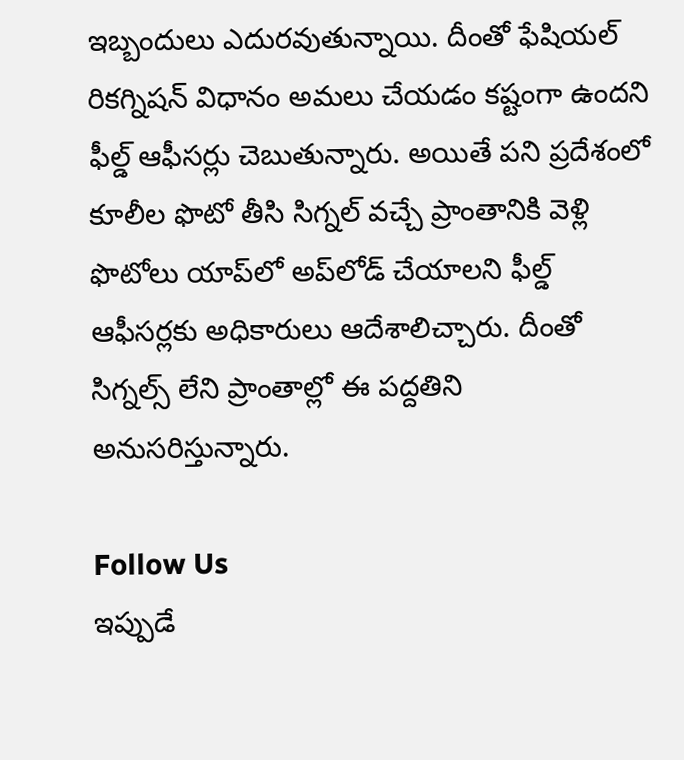ఇబ్బందులు ఎదురవుతున్నాయి. దీంతో ఫేషియల్ రికగ్నిషన్ విధానం అమలు చేయడం కష్టంగా ఉందని ఫీల్డ్ ఆఫీసర్లు చెబుతున్నారు. అయితే పని ప్రదేశంలో కూలీల ఫొటో తీసి సిగ్నల్ వచ్చే ప్రాంతానికి వెళ్లి ఫొటోలు యాప్‌లో అప్‌లోడ్ చేయాలని ఫీల్డ్ ఆఫీసర్లకు అధికారులు ఆదేశాలిచ్చారు. దీంతో సిగ్నల్స్ లేని ప్రాంతాల్లో ఈ పద్దతిని అనుసరిస్తున్నారు.

Follow Us
ఇప్పుడే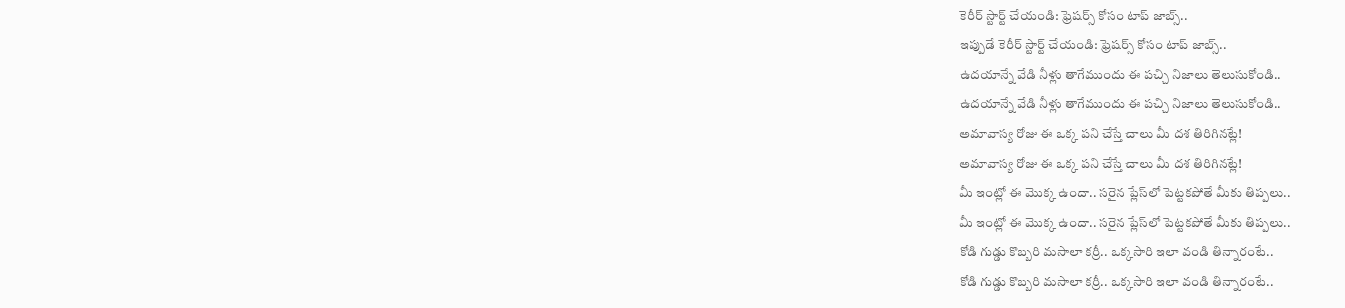కెరీర్ స్టార్ట్ చేయండి: ఫ్రెషర్స్ కోసం టాప్ జాబ్స్..
ఇప్పుడే కెరీర్ స్టార్ట్ చేయండి: ఫ్రెషర్స్ కోసం టాప్ జాబ్స్..
ఉదయాన్నే వేడి నీళ్లు తాగేముందు ఈ పచ్చి నిజాలు తెలుసుకోండి..
ఉదయాన్నే వేడి నీళ్లు తాగేముందు ఈ పచ్చి నిజాలు తెలుసుకోండి..
అమావాస్య రోజు ఈ ఒక్క పని చేస్తే చాలు మీ దశ తిరిగినట్లే!
అమావాస్య రోజు ఈ ఒక్క పని చేస్తే చాలు మీ దశ తిరిగినట్లే!
మీ ఇంట్లో ఈ మొక్క ఉందా.. సరైన ప్లేస్‌లో పెట్టకపోతే మీకు తిప్పలు..
మీ ఇంట్లో ఈ మొక్క ఉందా.. సరైన ప్లేస్‌లో పెట్టకపోతే మీకు తిప్పలు..
కోడి గుడ్డు కొబ్బరి మసాలా కర్రీ.. ఒక్కసారి ఇలా వండి తిన్నారంటే..
కోడి గుడ్డు కొబ్బరి మసాలా కర్రీ.. ఒక్కసారి ఇలా వండి తిన్నారంటే..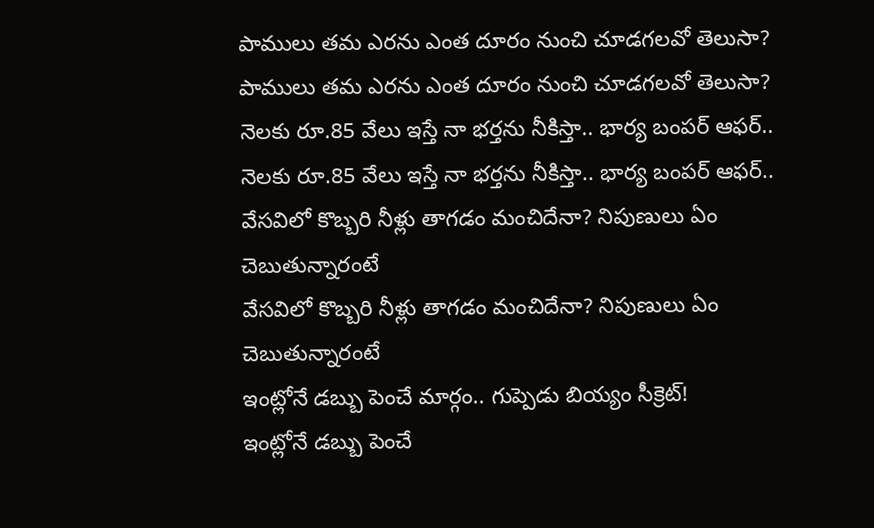పాములు తమ ఎరను ఎంత దూరం నుంచి చూడగలవో తెలుసా?
పాములు తమ ఎరను ఎంత దూరం నుంచి చూడగలవో తెలుసా?
నెలకు రూ.85 వేలు ఇస్తే నా భర్తను నీకిస్తా.. భార్య బంపర్ ఆఫర్..
నెలకు రూ.85 వేలు ఇస్తే నా భర్తను నీకిస్తా.. భార్య బంపర్ ఆఫర్..
వేసవిలో కొబ్బరి నీళ్లు తాగడం మంచిదేనా? నిపుణులు ఏం చెబుతున్నారంటే
వేసవిలో కొబ్బరి నీళ్లు తాగడం మంచిదేనా? నిపుణులు ఏం చెబుతున్నారంటే
ఇంట్లోనే డబ్బు పెంచే మార్గం.. గుప్పెడు బియ్యం సీక్రెట్!
ఇంట్లోనే డబ్బు పెంచే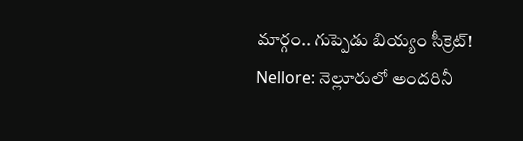మార్గం.. గుప్పెడు బియ్యం సీక్రెట్!
Nellore: నెల్లూరులో అందరినీ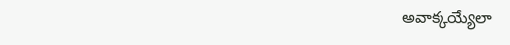అవాక్కయ్యేలా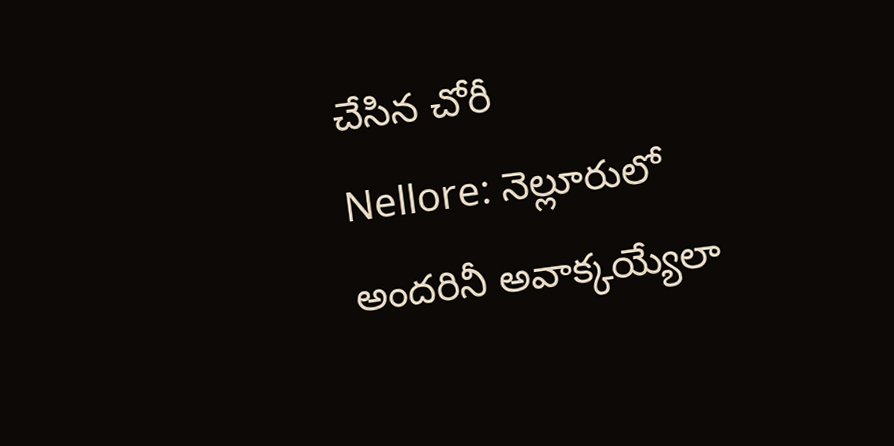చేసిన చోరీ
Nellore: నెల్లూరులో అందరినీ అవాక్కయ్యేలా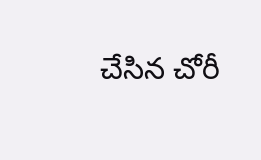చేసిన చోరీ